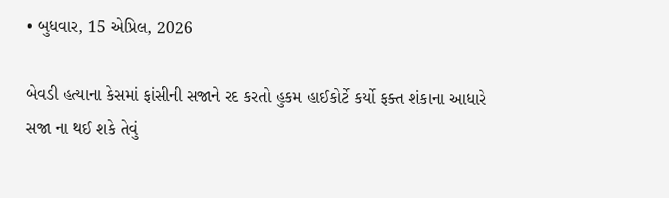• બુધવાર, 15 એપ્રિલ, 2026

બેવડી હત્યાના કેસમાં ફાંસીની સજાને રદ કરતો હુકમ હાઈકોર્ટે કર્યો ફક્ત શંકાના આધારે સજા ના થઈ શકે તેવું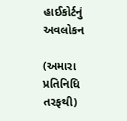હાઈકોર્ટનું અવલોકન

(અમારા પ્રતિનિધિ તરફથી)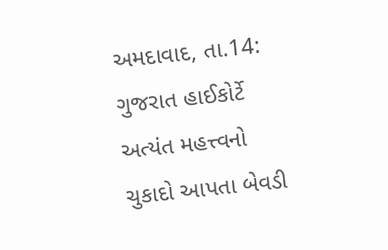અમદાવાદ, તા.14: ગુજરાત હાઈકોર્ટે અત્યંત મહત્ત્વનો ચુકાદો આપતા બેવડી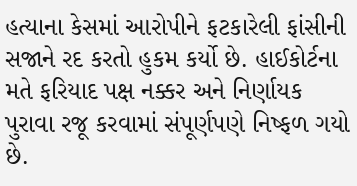હત્યાના કેસમાં આરોપીને ફટકારેલી ફાંસીની સજાને રદ કરતો હુકમ કર્યો છે. હાઈકોર્ટના મતે ફરિયાદ પક્ષ નક્કર અને નિર્ણાયક પુરાવા રજૂ કરવામાં સંપૂર્ણપણે નિષ્ફળ ગયો છે.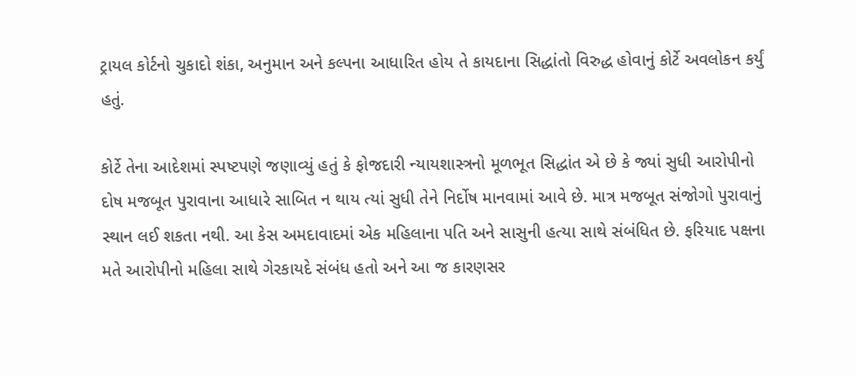ટ્રાયલ કોર્ટનો ચુકાદો શંકા, અનુમાન અને કલ્પના આધારિત હોય તે કાયદાના સિદ્ધાંતો વિરુદ્ધ હોવાનું કોર્ટે અવલોકન કર્યું હતું.

કોર્ટે તેના આદેશમાં સ્પષ્ટપણે જણાવ્યું હતું કે ફોજદારી ન્યાયશાસ્ત્રનો મૂળભૂત સિદ્ધાંત એ છે કે જ્યાં સુધી આરોપીનો દોષ મજબૂત પુરાવાના આધારે સાબિત ન થાય ત્યાં સુધી તેને નિર્દોષ માનવામાં આવે છે. માત્ર મજબૂત સંજોગો પુરાવાનું સ્થાન લઈ શકતા નથી. આ કેસ અમદાવાદમાં એક મહિલાના પતિ અને સાસુની હત્યા સાથે સંબંધિત છે. ફરિયાદ પક્ષના મતે આરોપીનો મહિલા સાથે ગેરકાયદે સંબંધ હતો અને આ જ કારણસર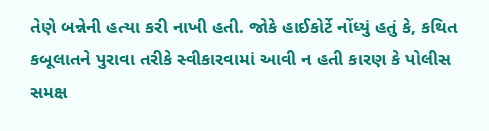તેણે બન્નેની હત્યા કરી નાખી હતી. જોકે હાઈકોર્ટે નોંધ્યું હતું કે, કથિત કબૂલાતને પુરાવા તરીકે સ્વીકારવામાં આવી ન હતી કારણ કે પોલીસ સમક્ષ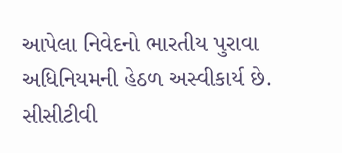આપેલા નિવેદનો ભારતીય પુરાવા અધિનિયમની હેઠળ અસ્વીકાર્ય છે. સીસીટીવી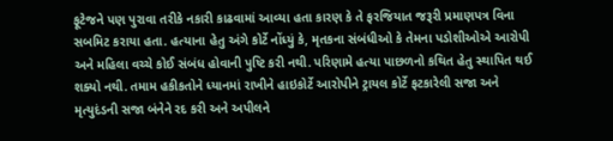ફૂટેજને પણ પુરાવા તરીકે નકારી કાઢવામાં આવ્યા હતા કારણ કે તે ફરજિયાત જરૂરી પ્રમાણપત્ર વિના સબમિટ કરાયા હતા. હત્યાના હેતુ અંગે કોર્ટે નોંધ્યું કે, મૃતકના સંબંધીઓ કે તેમના પડોશીઓએ આરોપી અને મહિલા વચ્ચે કોઈ સંબંધ હોવાની પુષ્ટિ કરી નથી. પરિણામે હત્યા પાછળનો કથિત હેતુ સ્થાપિત થઈ શક્યો નથી. તમામ હકીકતોને ધ્યાનમાં રાખીને હાઇકોર્ટે આરોપીને ટ્રાયલ કોર્ટે ફટકારેલી સજા અને મૃત્યુદંડની સજા બંનેને રદ કરી અને અપીલને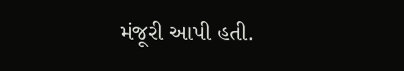મંજૂરી આપી હતી.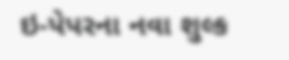ઇ-પેપરના નવા શુલ્ક